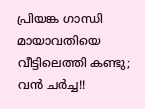പ്രിയങ്ക ഗാന്ധി മായാവതിയെ വീട്ടിലെത്തി കണ്ടു; വന്‍ ചര്‍ച്ച!!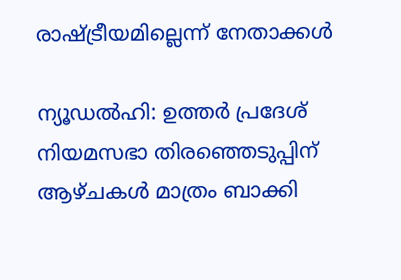രാഷ്ട്രീയമില്ലെന്ന് നേതാക്കള്‍

ന്യൂഡല്‍ഹി: ഉത്തര്‍ പ്രദേശ് നിയമസഭാ തിരഞ്ഞെടുപ്പിന് ആഴ്ചകള്‍ മാത്രം ബാക്കി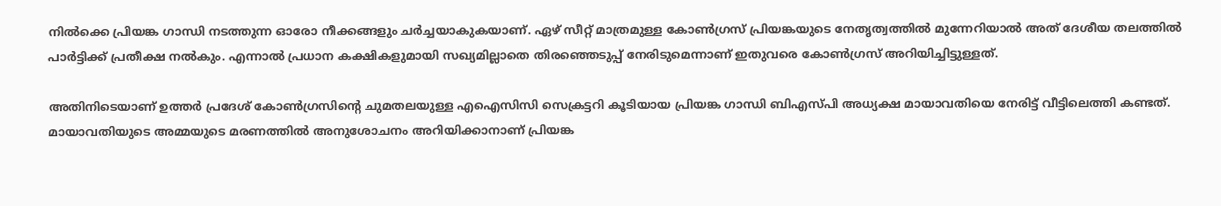നില്‍ക്കെ പ്രിയങ്ക ഗാന്ധി നടത്തുന്ന ഓരോ നീക്കങ്ങളും ചര്‍ച്ചയാകുകയാണ്. ഏഴ് സീറ്റ് മാത്രമുള്ള കോണ്‍ഗ്രസ് പ്രിയങ്കയുടെ നേതൃത്വത്തില്‍ മുന്നേറിയാല്‍ അത് ദേശീയ തലത്തില്‍ പാര്‍ട്ടിക്ക് പ്രതീക്ഷ നല്‍കും. എന്നാല്‍ പ്രധാന കക്ഷികളുമായി സഖ്യമില്ലാതെ തിരഞ്ഞെടുപ്പ് നേരിടുമെന്നാണ് ഇതുവരെ കോണ്‍ഗ്രസ് അറിയിച്ചിട്ടുള്ളത്.

അതിനിടെയാണ് ഉത്തര്‍ പ്രദേശ് കോണ്‍ഗ്രസിന്റെ ചുമതലയുള്ള എഐസിസി സെക്രട്ടറി കൂടിയായ പ്രിയങ്ക ഗാന്ധി ബിഎസ്പി അധ്യക്ഷ മായാവതിയെ നേരിട്ട് വീട്ടിലെത്തി കണ്ടത്. മായാവതിയുടെ അമ്മയുടെ മരണത്തില്‍ അനുശോചനം അറിയിക്കാനാണ് പ്രിയങ്ക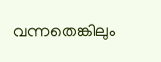വന്നതെങ്കിലും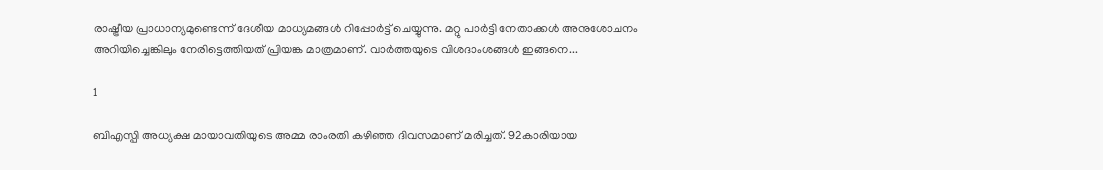രാഷ്ട്രീയ പ്രാധാന്യമുണ്ടെന്ന് ദേശീയ മാധ്യമങ്ങള്‍ റിപ്പോര്‍ട്ട് ചെയ്യുന്നു. മറ്റു പാര്‍ട്ടി നേതാക്കള്‍ അനുശോചനം അറിയിച്ചെങ്കിലും നേരിട്ടെത്തിയത് പ്രിയങ്ക മാത്രമാണ്. വാര്‍ത്തയുടെ വിശദാംശങ്ങള്‍ ഇങ്ങനെ...

1

ബിഎസ്പി അധ്യക്ഷ മായാവതിയുടെ അമ്മ രാംരതി കഴിഞ്ഞ ദിവസമാണ് മരിച്ചത്. 92കാരിയായ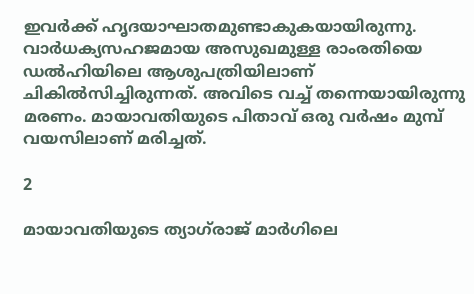ഇവര്‍ക്ക് ഹൃദയാഘാതമുണ്ടാകുകയായിരുന്നു. വാര്‍ധക്യസഹജമായ അസുഖമുള്ള രാംരതിയെ ഡല്‍ഹിയിലെ ആശുപത്രിയിലാണ് ചികില്‍സിച്ചിരുന്നത്. അവിടെ വച്ച് തന്നെയായിരുന്നു മരണം. മായാവതിയുടെ പിതാവ് ഒരു വര്‍ഷം മുമ്പ് വയസിലാണ് മരിച്ചത്.

2

മായാവതിയുടെ ത്യാഗ്‌രാജ് മാര്‍ഗിലെ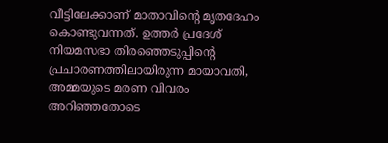വീട്ടിലേക്കാണ് മാതാവിന്റെ മൃതദേഹം കൊണ്ടുവന്നത്. ഉത്തര്‍ പ്രദേശ് നിയമസഭാ തിരഞ്ഞെടുപ്പിന്റെ പ്രചാരണത്തിലായിരുന്ന മായാവതി, അമ്മയുടെ മരണ വിവരം അറിഞ്ഞതോടെ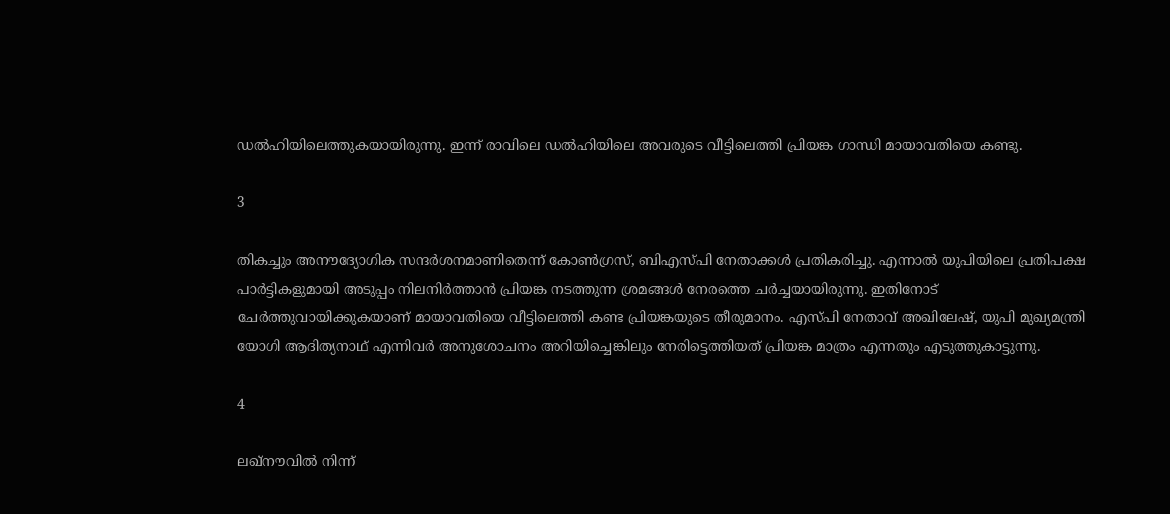ഡല്‍ഹിയിലെത്തുകയായിരുന്നു. ഇന്ന് രാവിലെ ഡല്‍ഹിയിലെ അവരുടെ വീട്ടിലെത്തി പ്രിയങ്ക ഗാന്ധി മായാവതിയെ കണ്ടു.

3

തികച്ചും അനൗദ്യോഗിക സന്ദര്‍ശനമാണിതെന്ന് കോണ്‍ഗ്രസ്, ബിഎസ്പി നേതാക്കള്‍ പ്രതികരിച്ചു. എന്നാല്‍ യുപിയിലെ പ്രതിപക്ഷ പാര്‍ട്ടികളുമായി അടുപ്പം നിലനിര്‍ത്താന്‍ പ്രിയങ്ക നടത്തുന്ന ശ്രമങ്ങള്‍ നേരത്തെ ചര്‍ച്ചയായിരുന്നു. ഇതിനോട് ചേര്‍ത്തുവായിക്കുകയാണ് മായാവതിയെ വീട്ടിലെത്തി കണ്ട പ്രിയങ്കയുടെ തീരുമാനം. എസ്പി നേതാവ് അഖിലേഷ്, യുപി മുഖ്യമന്ത്രി യോഗി ആദിത്യനാഥ് എന്നിവര്‍ അനുശോചനം അറിയിച്ചെങ്കിലും നേരിട്ടെത്തിയത് പ്രിയങ്ക മാത്രം എന്നതും എടുത്തുകാട്ടുന്നു.

4

ലഖ്‌നൗവില്‍ നിന്ന്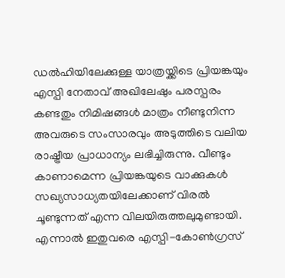ഡല്‍ഹിയിലേക്കുള്ള യാത്രയ്ക്കിടെ പ്രിയങ്കയും എസ്പി നേതാവ് അഖിലേഷും പരസ്പരം കണ്ടതും നിമിഷങ്ങള്‍ മാത്രം നീണ്ടുനിന്ന അവരുടെ സംസാരവും അടുത്തിടെ വലിയ രാഷ്ട്രീയ പ്രാധാന്യം ലഭിച്ചിരുന്നു. വീണ്ടും കാണാമെന്ന പ്രിയങ്കയുടെ വാക്കുകള്‍ സഖ്യസാധ്യതയിലേക്കാണ് വിരല്‍ ചൂണ്ടുന്നത് എന്ന വിലയിരുത്തലുമുണ്ടായി. എന്നാല്‍ ഇതുവരെ എസ്പി-കോണ്‍ഗ്രസ്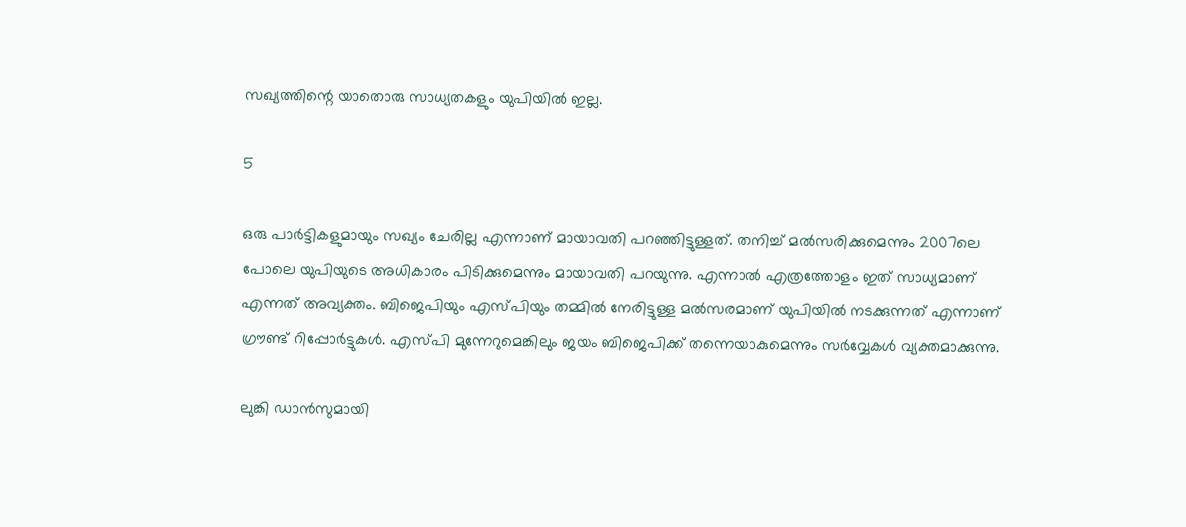സഖ്യത്തിന്റെ യാതൊരു സാധ്യതകളും യുപിയില്‍ ഇല്ല.

5

ഒരു പാര്‍ട്ടികളുമായും സഖ്യം ചേരില്ല എന്നാണ് മായാവതി പറഞ്ഞിട്ടുള്ളത്. തനിച്ച് മല്‍സരിക്കുമെന്നും 2007ലെ പോലെ യുപിയുടെ അധികാരം പിടിക്കുമെന്നും മായാവതി പറയുന്നു. എന്നാല്‍ എത്രത്തോളം ഇത് സാധ്യമാണ് എന്നത് അവ്യക്തം. ബിജെപിയും എസ്പിയും തമ്മില്‍ നേരിട്ടുള്ള മല്‍സരമാണ് യുപിയില്‍ നടക്കുന്നത് എന്നാണ് ഗ്രൗണ്ട് റിപ്പോര്‍ട്ടുകള്‍. എസ്പി മുന്നേറുമെങ്കിലും ജയം ബിജെപിക്ക് തന്നെയാകുമെന്നും സര്‍വ്വേകള്‍ വ്യക്തമാക്കുന്നു.

ലുങ്കി ഡാന്‍സുമായി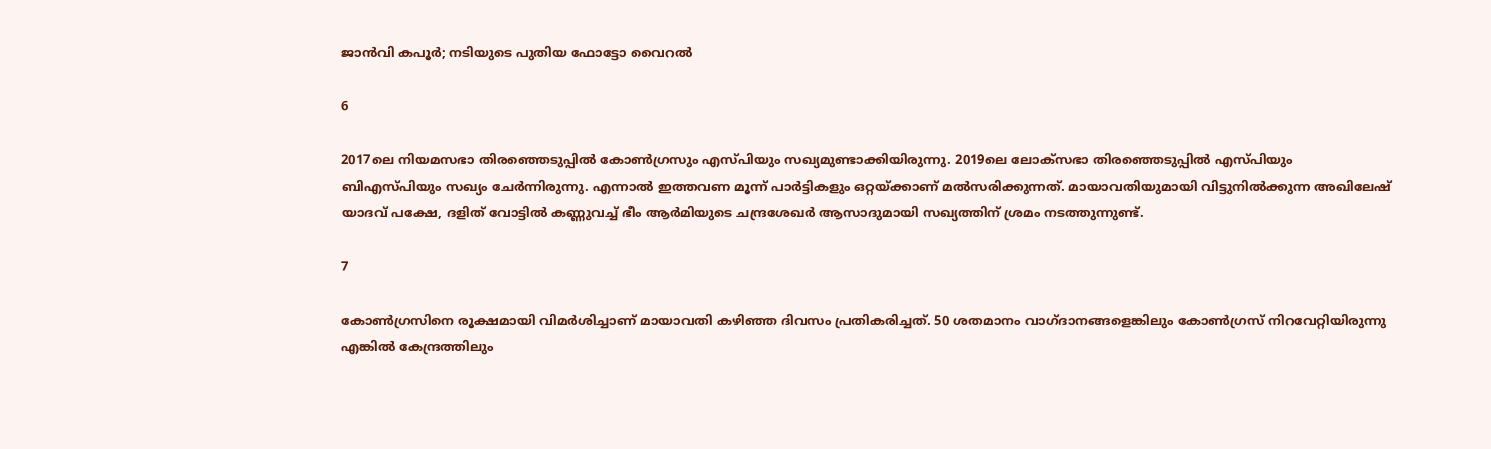ജാന്‍വി കപൂര്‍; നടിയുടെ പുതിയ ഫോട്ടോ വൈറല്‍

6

2017ലെ നിയമസഭാ തിരഞ്ഞെടുപ്പില്‍ കോണ്‍ഗ്രസും എസ്പിയും സഖ്യമുണ്ടാക്കിയിരുന്നു. 2019ലെ ലോക്‌സഭാ തിരഞ്ഞെടുപ്പില്‍ എസ്പിയും ബിഎസ്പിയും സഖ്യം ചേര്‍ന്നിരുന്നു. എന്നാല്‍ ഇത്തവണ മൂന്ന് പാര്‍ട്ടികളും ഒറ്റയ്ക്കാണ് മല്‍സരിക്കുന്നത്. മായാവതിയുമായി വിട്ടുനില്‍ക്കുന്ന അഖിലേഷ് യാദവ് പക്ഷേ, ദളിത് വോട്ടില്‍ കണ്ണുവച്ച് ഭീം ആര്‍മിയുടെ ചന്ദ്രശേഖര്‍ ആസാദുമായി സഖ്യത്തിന് ശ്രമം നടത്തുന്നുണ്ട്.

7

കോണ്‍ഗ്രസിനെ രൂക്ഷമായി വിമര്‍ശിച്ചാണ് മായാവതി കഴിഞ്ഞ ദിവസം പ്രതികരിച്ചത്. 50 ശതമാനം വാഗ്ദാനങ്ങളെങ്കിലും കോണ്‍ഗ്രസ് നിറവേറ്റിയിരുന്നു എങ്കില്‍ കേന്ദ്രത്തിലും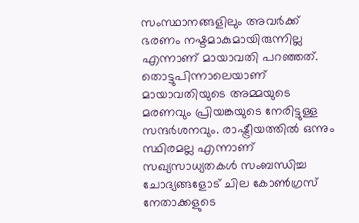സംസ്ഥാനങ്ങളിലും അവര്‍ക്ക് ഭരണം നഷ്ടമാകുമായിരുന്നില്ല എന്നാണ് മായാവതി പറഞ്ഞത്. തൊട്ടുപിന്നാലെയാണ് മായാവതിയുടെ അമ്മയുടെ മരണവും പ്രിയങ്കയുടെ നേരിട്ടുള്ള സന്ദര്‍ശനവും. രാഷ്ട്രീയത്തില്‍ ഒന്നും സ്ഥിരമല്ല എന്നാണ് സഖ്യസാധ്യതകള്‍ സംബന്ധിച്ച ചോദ്യങ്ങളോട് ചില കോണ്‍ഗ്രസ് നേതാക്കളുടെ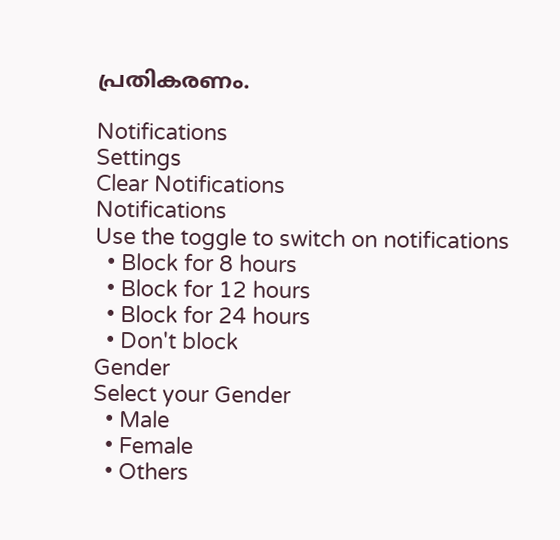പ്രതികരണം.

Notifications
Settings
Clear Notifications
Notifications
Use the toggle to switch on notifications
  • Block for 8 hours
  • Block for 12 hours
  • Block for 24 hours
  • Don't block
Gender
Select your Gender
  • Male
  • Female
  • Others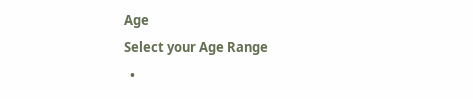Age
Select your Age Range
  •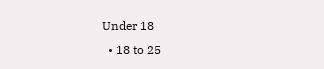Under 18
  • 18 to 25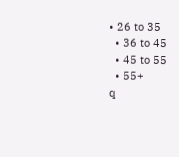• 26 to 35
  • 36 to 45
  • 45 to 55
  • 55+
q